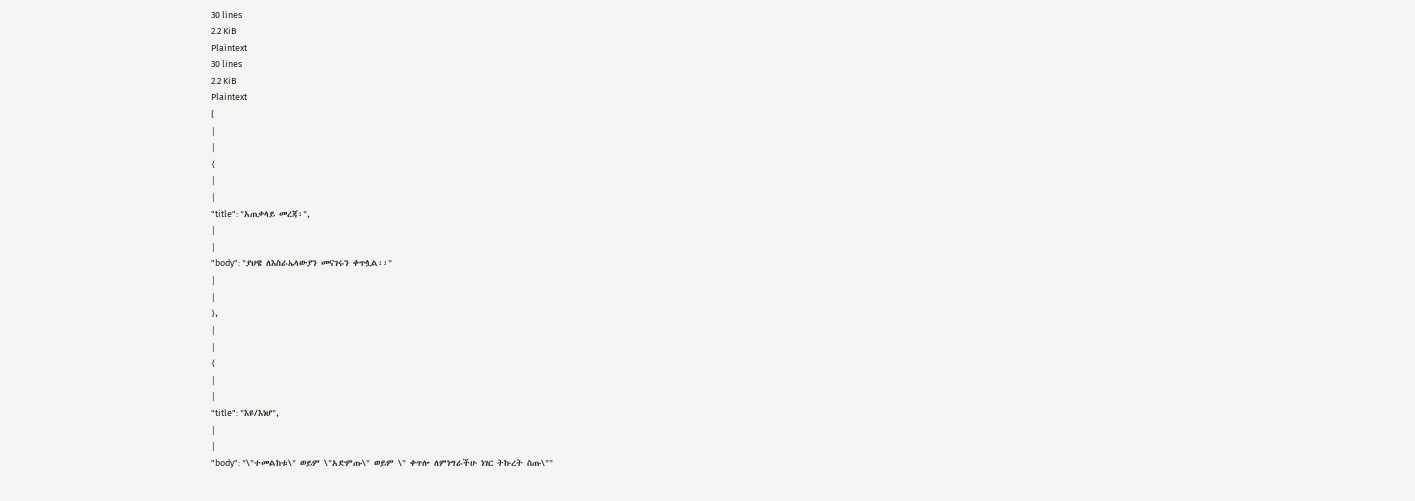30 lines
2.2 KiB
Plaintext
30 lines
2.2 KiB
Plaintext
[
|
|
{
|
|
"title": "አጠቃላይ መረጃ፡",
|
|
"body": "ያህዌ ለእስራኤላውያን መናገሩን ቀጥሏል፡፡"
|
|
},
|
|
{
|
|
"title": "እዩ/እነሆ",
|
|
"body": "\"ተመልከቱ\" ወይም \"አድምጡ\" ወይም \" ቀጥሎ ለምነግራችሁ ነገር ትኩረት ስጡ\""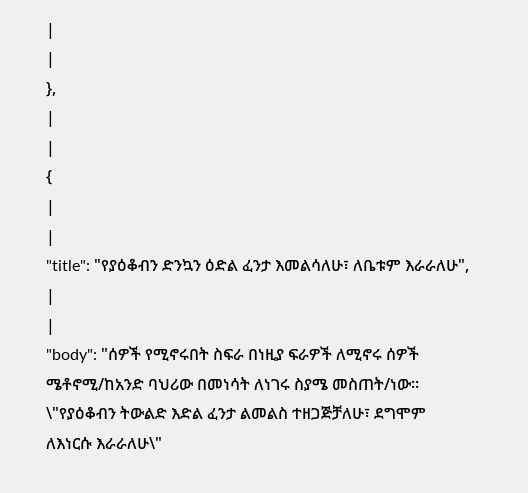|
|
},
|
|
{
|
|
"title": "የያዕቆብን ድንኳን ዕድል ፈንታ እመልሳለሁ፣ ለቤቱም እራራለሁ",
|
|
"body": "ሰዎች የሚኖሩበት ስፍራ በነዚያ ፍራዎች ለሚኖሩ ሰዎች ሜቶኖሚ/ከአንድ ባህሪው በመነሳት ለነገሩ ስያሜ መስጠት/ነው፡፡ \"የያዕቆብን ትውልድ እድል ፈንታ ልመልስ ተዘጋጅቻለሁ፣ ደግሞም ለእነርሱ እራራለሁ\"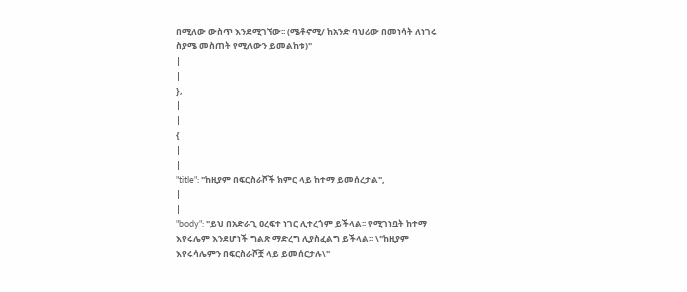በሚለው ውስጥ እንደሚገኘው፡፡ (ሜቶኖሚ/ ከአንድ ባህሪው በመነሳት ለነገሩ ስያሜ መስጠት የሚለውን ይመልከቱ)"
|
|
},
|
|
{
|
|
"title": "ከዚያም በፍርስራሾች ክምር ላይ ከተማ ይመሰረታል",
|
|
"body": "ይህ በአድራጊ ዐረፍተ ነገር ሊተረጎም ይችላል፡፡ የሚገነቧት ከተማ እየሩሌም እንደሆነች ግልጽ ማድረግ ሊያስፈልግ ይችላል፡፡ \"ከዚያም እየሩሳሌምን በፍርስራሾቿ ላይ ይመሰርታሉ\"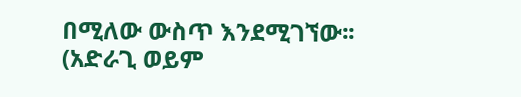በሚለው ውስጥ እንደሚገኘው፡፡ (አድራጊ ወይም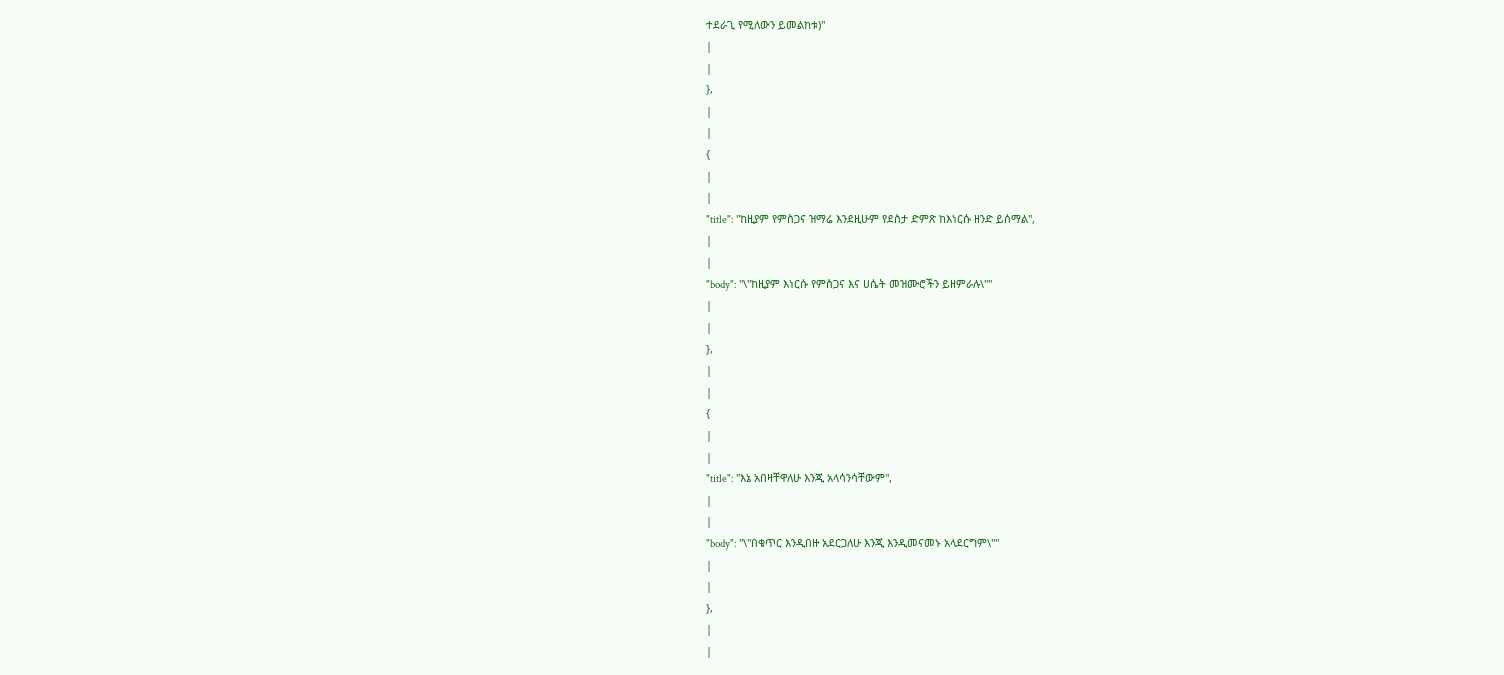ተደራጊ የሚለውን ይመልከቱ)"
|
|
},
|
|
{
|
|
"title": "ከዚያም የምስጋና ዝማሬ እንደዚሁም የደስታ ድምጽ ከእነርሱ ዘንድ ይሰማል",
|
|
"body": "\"ከዚያም እነርሱ የምስጋና እና ሀሴት መዝሙሮችን ይዘምራሉ\""
|
|
},
|
|
{
|
|
"title": "እኔ አበዛቸዋለሁ እንጂ አላሳንሳቸውም",
|
|
"body": "\"በቁጥር እንዲበዙ አደርጋለሁ እንጂ እንዲመናመኑ አላደርግም\""
|
|
},
|
|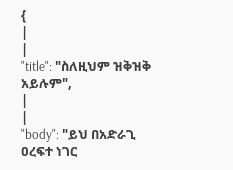{
|
|
"title": "ስለዚህም ዝቅዝቅ አይሉም",
|
|
"body": "ይህ በአድራጊ ዐረፍተ ነገር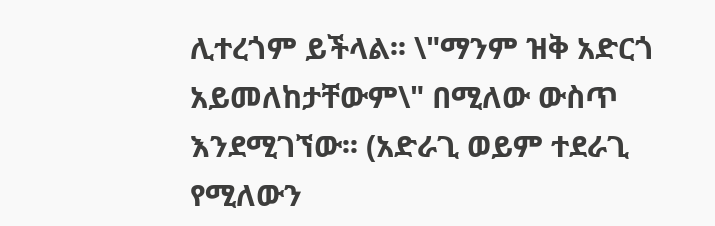ሊተረጎም ይችላል፡፡ \"ማንም ዝቅ አድርጎ አይመለከታቸውም\" በሚለው ውስጥ እንደሚገኘው፡፡ (አድራጊ ወይም ተደራጊ የሚለውን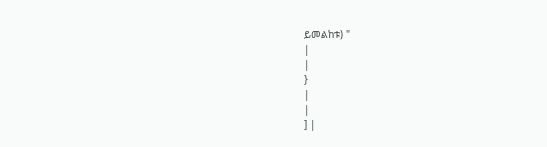ይመልከቱ) "
|
|
}
|
|
] |